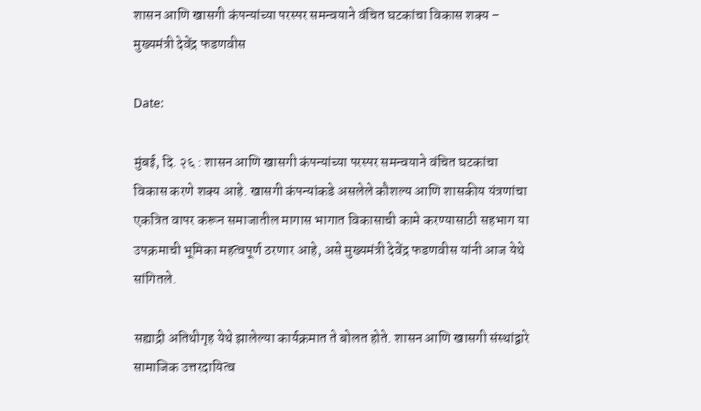शासन आणि खासगी कंपन्यांच्या परस्पर समन्वयाने वंचित घटकांचा विकास शक्य – मुख्यमंत्री देवेंद्र फडणवीस

Date:

मुंबई, दि. २६ : शासन आणि खासगी कंपन्यांच्या परस्पर समन्वयाने वंचित घटकांचा विकास करणे शक्य आहे. खासगी कंपन्यांकडे असलेले कौशल्य आणि शासकीय यंत्रणांचा एकत्रित वापर करून समाजातील मागास भागात विकासाची कामे करण्यासाठी सहभाग या उपक्रमाची भूमिका महत्वपूर्ण ठरणार आहे, असे मुख्यमंत्री देवेंद्र फडणवीस यांनी आज येथे सांगितले.

सह्याद्री अतिथीगृह येथे झालेल्या कार्यक्रमात ते बोलत होते. शासन आणि खासगी संस्थांद्वारे सामाजिक उत्तरदायित्व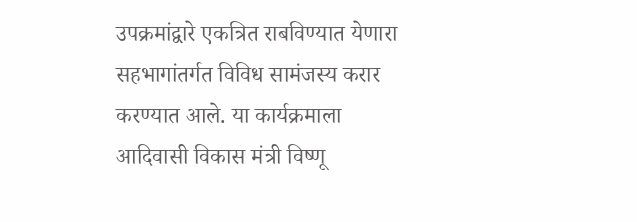उपक्रमांद्वारे एकत्रित राबविण्यात येणारा सहभागांतर्गत विविध सामंजस्य करार करण्यात आले. या कार्यक्रमाला आदिवासी विकास मंत्री विष्णू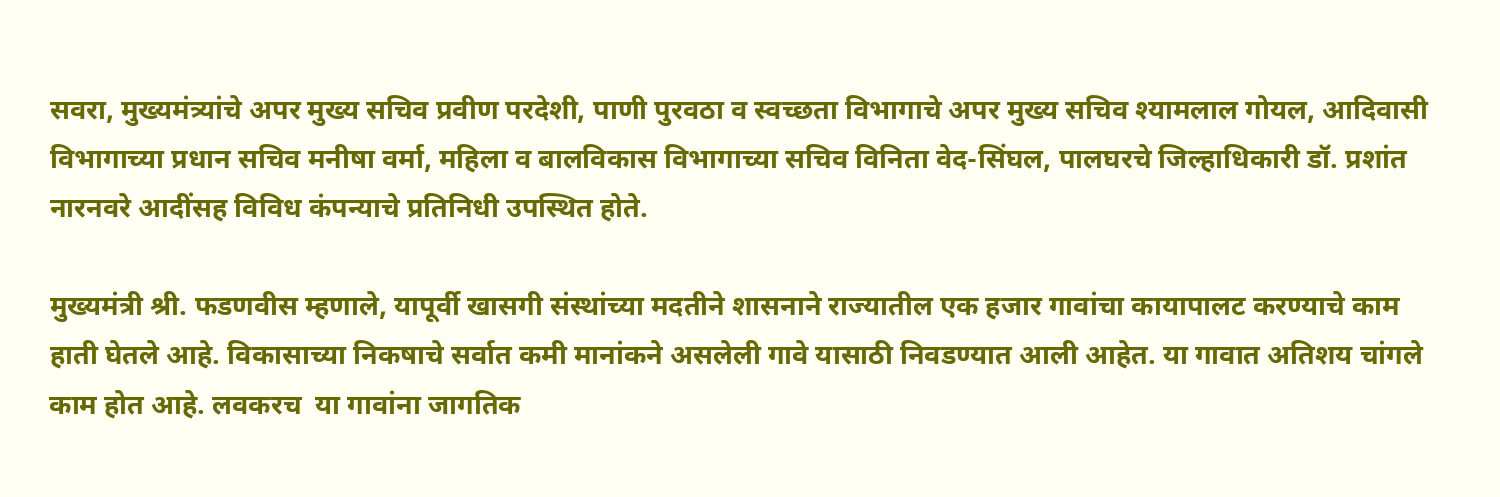सवरा, मुख्यमंत्र्यांचे अपर मुख्य सचिव प्रवीण परदेशी, पाणी पुरवठा व स्वच्छता विभागाचे अपर मुख्य सचिव श्यामलाल गोयल, आदिवासी विभागाच्या प्रधान सचिव मनीषा वर्मा, महिला व बालविकास विभागाच्या सचिव विनिता वेद-सिंघल, पालघरचे जिल्हाधिकारी डॉ. प्रशांत नारनवरे आदींसह विविध कंपन्याचे प्रतिनिधी उपस्थित होते.

मुख्यमंत्री श्री. फडणवीस म्हणाले, यापूर्वी खासगी संस्थांच्या मदतीने शासनाने राज्यातील एक हजार गावांचा कायापालट करण्याचे काम हाती घेतले आहे. विकासाच्या निकषाचे सर्वात कमी मानांकने असलेली गावे यासाठी निवडण्यात आली आहेत. या गावात अतिशय चांगले काम होत आहे. लवकरच  या गावांना जागतिक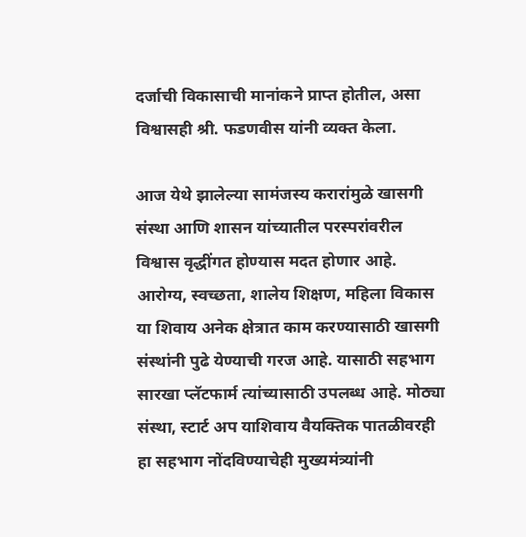दर्जाची विकासाची मानांकने प्राप्त होतील, असा विश्वासही श्री. फडणवीस यांनी व्यक्त केला.

आज येथे झालेल्या सामंजस्य करारांमुळे खासगी संस्था आणि शासन यांच्यातील परस्परांवरील विश्वास वृद्धींगत होण्यास मदत होणार आहे. आरोग्य, स्वच्छता, शालेय शिक्षण, महिला विकास या शिवाय अनेक क्षेत्रात काम करण्यासाठी खासगी संस्थांनी पुढे येण्याची गरज आहे. यासाठी सहभाग सारखा प्लॅटफार्म त्यांच्यासाठी उपलब्ध आहे. मोठ्या संस्था, स्टार्ट अप याशिवाय वैयक्तिक पातळीवरही हा सहभाग नोंदविण्याचेही मुख्यमंत्र्यांनी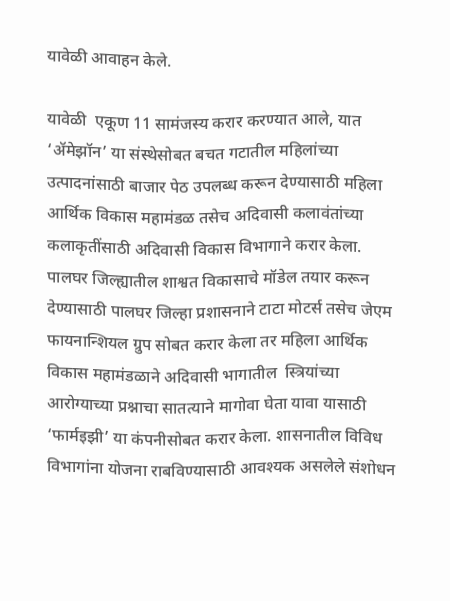यावेळी आवाहन केले.

यावेळी  एकूण 11 सामंजस्य करार करण्यात आले, यात ‘ॲमेझॉन’ या संस्थेसोबत बचत गटातील महिलांच्या उत्पादनांसाठी बाजार पेठ उपलब्ध करून देण्यासाठी महिला आर्थिक विकास महामंडळ तसेच अदिवासी कलावंतांच्या कलाकृतींसाठी अदिवासी विकास विभागाने करार केला. पालघर जिल्ह्यातील शाश्वत विकासाचे मॉडेल तयार करून देण्यासाठी पालघर जिल्हा प्रशासनाने टाटा मोटर्स तसेच जेएम  फायनान्श‍ियल ग्रुप सोबत करार केला तर महिला आर्थिक विकास महामंडळाने अदिवासी भागातील  स्त्रियांच्या आरोग्याच्या प्रश्नाचा सातत्याने मागोवा घेता यावा यासाठी ‘फार्मइझी’ या कंपनीसोबत करार केला. शासनातील विविध विभागांना योजना राबविण्यासाठी आवश्यक असलेले संशोधन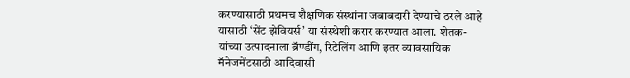करण्यासाठी प्रथमच शैक्षणिक संस्थांना जबाबदारी देण्याचे ठरले आहे यासाठी ‘सेंट झेवियर्स’ या संस्थेशी करार करण्यात आला. शेतक-यांच्या उत्पादनाला ब्रॅण्डींग, रिटेलिंग आणि इतर व्यावसायिक मॅनेजमेंटसाठी आदिवासी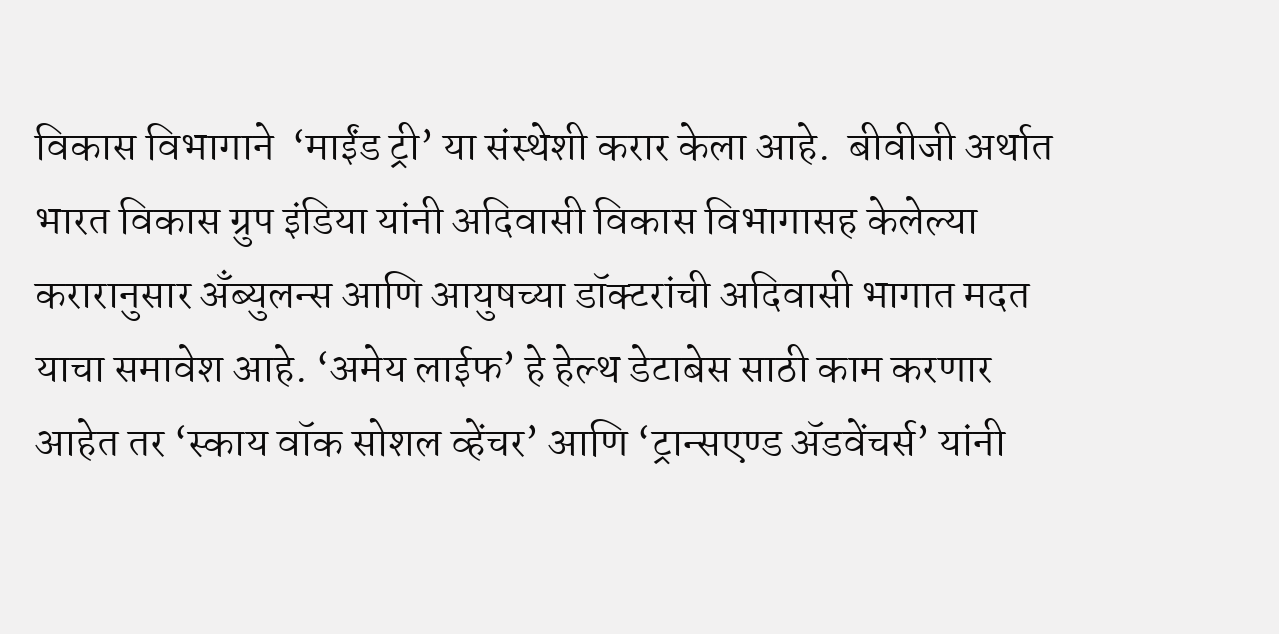विकास विभागाने  ‘माईंड ट्री’ या संस्थेशी करार केला आहे.  बीवीजी अर्थात भारत विकास ग्रुप इंडिया यांनी अदिवासी विकास विभागासह केलेल्या करारानुसार अँब्युलन्स आणि आयुषच्या डॉक्टरांची अदिवासी भागात मदत याचा समावेश आहे. ‘अमेय लाईफ’ हे हेल्थ डेटाबेस साठी काम करणार आहेत तर ‘स्काय वॉक सोशल व्हेंचर’ आणि ‘ट्रान्सएण्ड ॲडवेंचर्स’ यांनी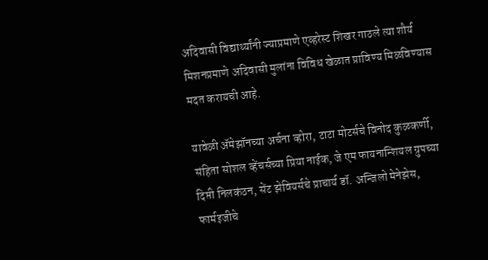अदिवासी विद्यार्थ्यांनी ज्याप्रमाणे एव्हरेस्ट शिखर गाठले त्या शौर्य मिशनप्रमाणे अदिवासी मुलांना विविध खेळात प्राविण्य मिळविण्यास मदत करायची आहे.

यावेळी ॲमेझॉनच्या अर्चना व्होरा, टाटा मोटर्सचे विनोद कुळकर्णी, संहिता सोशल व्हेंचर्सच्या प्रिया नाईक, जे एम फायनान्श‍ियल ग्रुपच्या दिप्ती निलकंठन, सेंट झेवियर्सचे प्राचार्य डॉ. अन्जिलो मेनेझेस, फार्मइजीचे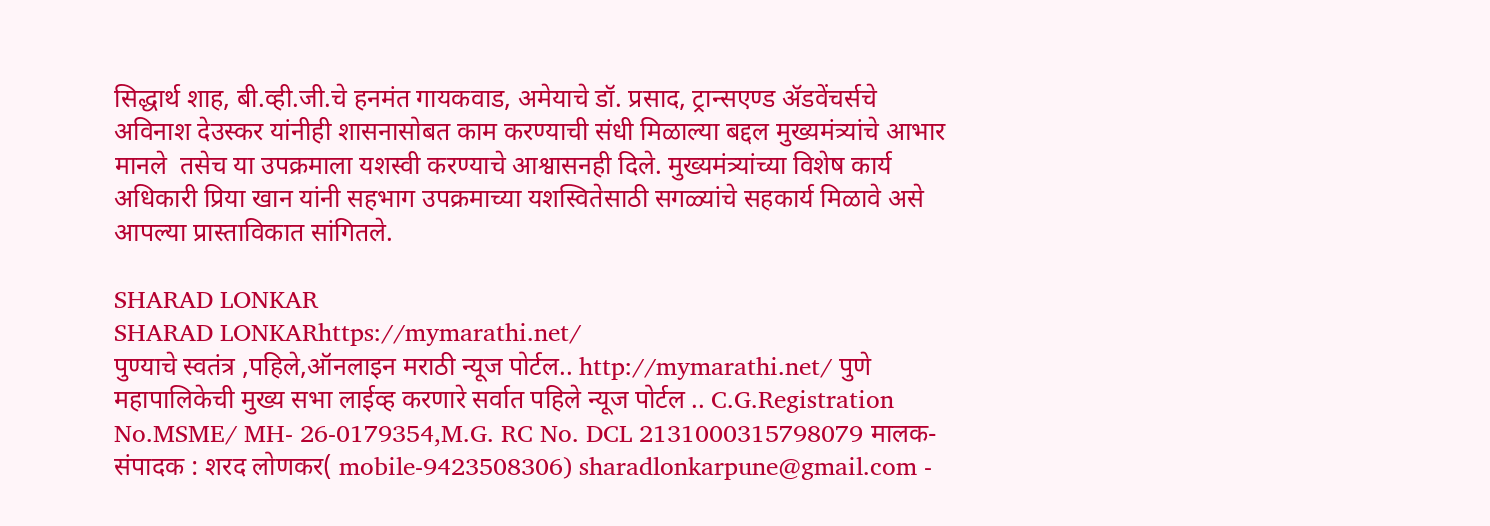सिद्धार्थ शाह, बी.व्ही.जी.चे हनमंत गायकवाड, अमेयाचे डॉ. प्रसाद, ट्रान्सएण्ड ॲडवेंचर्सचे अविनाश देउस्कर यांनीही शासनासोबत काम करण्याची संधी मिळाल्या बद्दल मुख्यमंत्र्यांचे आभार मानले  तसेच या उपक्रमाला यशस्वी करण्याचे आश्वासनही दिले. मुख्यमंत्र्यांच्या विशेष कार्य अधिकारी प्रिया खान यांनी सहभाग उपक्रमाच्या यशस्वितेसाठी सगळ्यांचे सहकार्य मिळावे असे आपल्या प्रास्ताविकात सांगितले.

SHARAD LONKAR
SHARAD LONKARhttps://mymarathi.net/
पुण्याचे स्वतंत्र ,पहिले,ऑनलाइन मराठी न्यूज पोर्टल.. http://mymarathi.net/ पुणे महापालिकेची मुख्य सभा लाईव्ह करणारे सर्वात पहिले न्यूज पोर्टल .. C.G.Registration No.MSME/ MH- 26-0179354,M.G. RC No. DCL 2131000315798079 मालक-संपादक : शरद लोणकर( mobile-9423508306) sharadlonkarpune@gmail.com -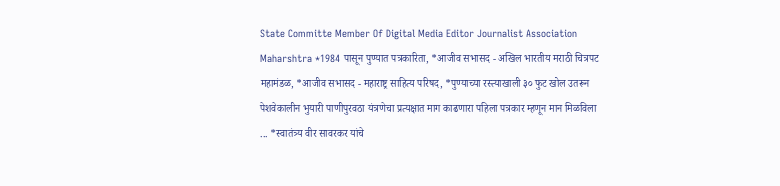State Committe Member Of Digital Media Editor Journalist Association Maharshtra *1984 पासून पुण्यात पत्रकारिता, *आजीव सभासद - अखिल भारतीय मराठी चित्रपट महामंडळ, *आजीव सभासद - महाराष्ट्र साहित्य परिषद, *पुण्याच्या रस्त्याखाली ३० फुट खोल उतरून पेशवेकालीन भुयारी पाणीपुरवठा यंत्रणेचा प्रत्यक्षात माग काढणारा पहिला पत्रकार म्हणून मान मिळविला ... *स्वातंत्र्य वीर सावरकर यांचे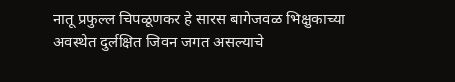नातू प्रफुल्ल चिपळूणकर हे सारस बागेजवळ भिक्षुकाच्या अवस्थेत दुर्लक्षित जिवन जगत असल्याचे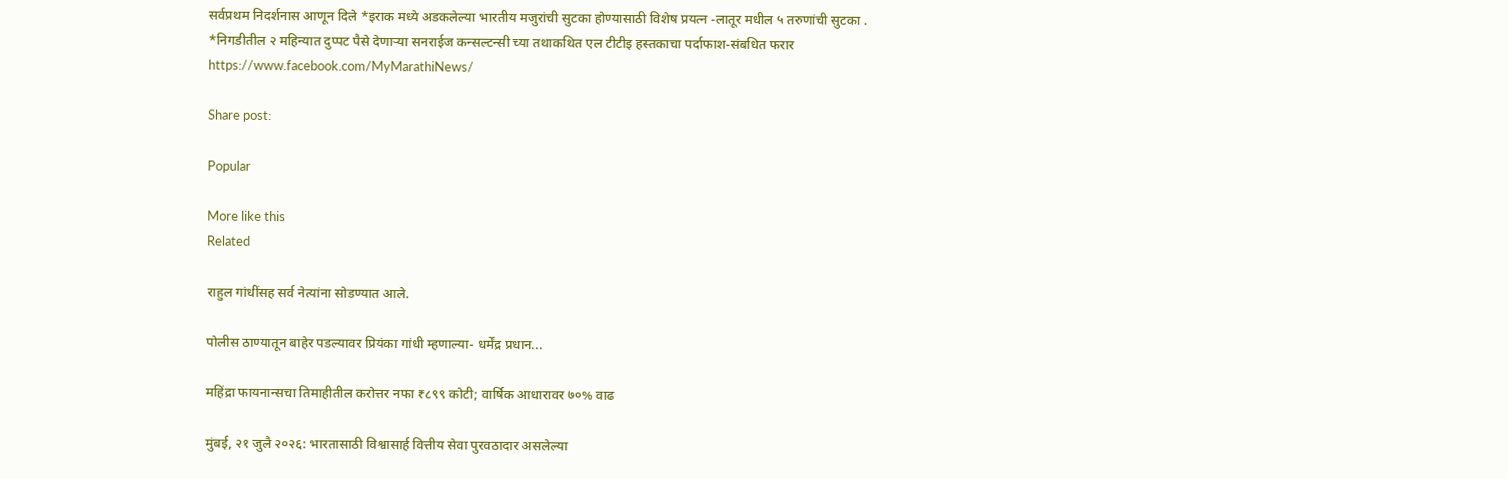सर्वप्रथम निदर्शनास आणून दिले *इराक मध्ये अडकलेल्या भारतीय मजुरांची सुटका होण्यासाठी विशेष प्रयत्न -लातूर मधील ५ तरुणांची सुटका . *निगडीतील २ महिन्यात दुप्पट पैसे देणाऱ्या सनराईज कन्सल्टन्सी च्या तथाकथित एल टीटीइ हस्तकाचा पर्दाफाश-संबधित फरार https://www.facebook.com/MyMarathiNews/

Share post:

Popular

More like this
Related

राहुल गांधींसह सर्व नेत्यांना सोडण्यात आले.

पोलीस ठाण्यातून बाहेर पडल्यावर प्रियंका गांधी म्हणाल्या- धर्मेंद्र प्रधान...

महिंद्रा फायनान्सचा तिमाहीतील करोत्तर नफा ₹८९९ कोटी; वार्षिक आधारावर ७०% वाढ

मुंबई, २१ जुलै २०२६: भारतासाठी विश्वासार्ह वित्तीय सेवा पुरवठादार असलेल्या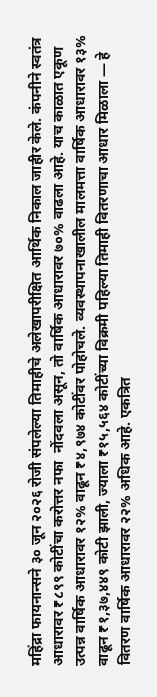महिंद्रा फायनान्सने ३० जून २०२६ रोजी संपलेल्या तिमाहीचे अलेखापरीक्षित आर्थिक निकाल जाहीर केले. कंपनीने स्वतंत्र आधारावर ₹८९९ कोटींचा करोत्तर नफा  नोंदवला असून, तो वार्षिक आधारावर ७०% वाढला आहे. याच काळात एकूण उत्पन्न वार्षिक आधारावर १२% वाढून ₹४,९७४ कोटींवर पोहोचले. व्यवस्थापनाखालील मालमत्ता वार्षिक आधारावर १३% वाढून ₹१,३७,४४९ कोटी झाली, ज्याला ₹१५,५६४ कोटींच्या विक्रमी पहिल्या तिमाही वितरणाचा आधार मिळाला — हे वितरण वार्षिक आधारावर २२% अधिक आहे. एकत्रित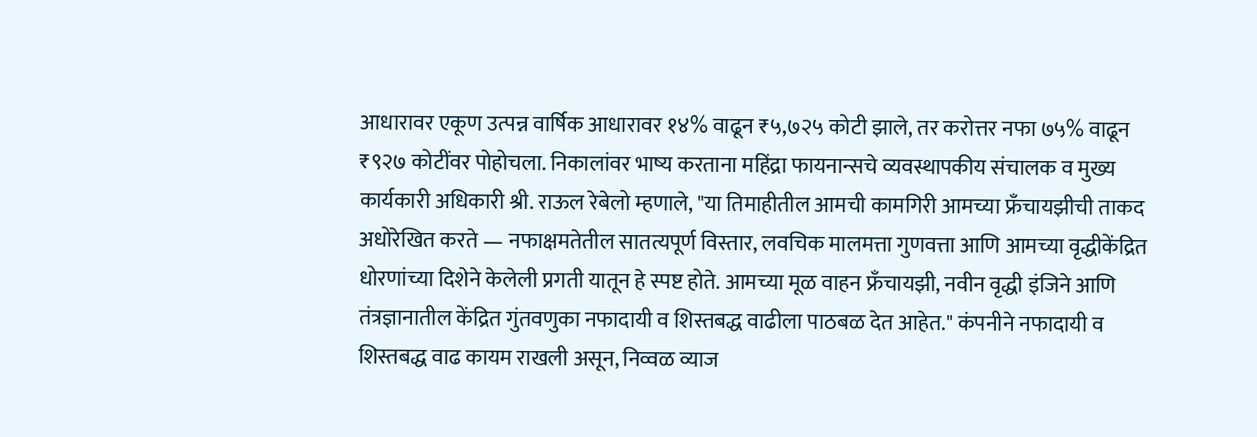आधारावर एकूण उत्पन्न वार्षिक आधारावर १४% वाढून ₹५,७२५ कोटी झाले, तर करोत्तर नफा ७५% वाढून ₹९२७ कोटींवर पोहोचला. निकालांवर भाष्य करताना महिंद्रा फायनान्सचे व्यवस्थापकीय संचालक व मुख्य कार्यकारी अधिकारी श्री. राऊल रेबेलो म्हणाले, "या तिमाहीतील आमची कामगिरी आमच्या फ्रँचायझीची ताकद अधोरेखित करते — नफाक्षमतेतील सातत्यपूर्ण विस्तार, लवचिक मालमत्ता गुणवत्ता आणि आमच्या वृद्धीकेंद्रित धोरणांच्या दिशेने केलेली प्रगती यातून हे स्पष्ट होते. आमच्या मूळ वाहन फ्रँचायझी, नवीन वृद्धी इंजिने आणि तंत्रज्ञानातील केंद्रित गुंतवणुका नफादायी व शिस्तबद्ध वाढीला पाठबळ देत आहेत." कंपनीने नफादायी व शिस्तबद्ध वाढ कायम राखली असून, निव्वळ व्याज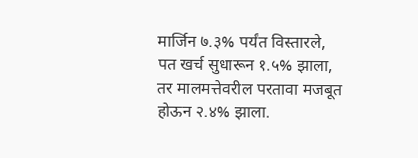मार्जिन ७.३% पर्यंत विस्तारले, पत खर्च सुधारून १.५% झाला, तर मालमत्तेवरील परतावा मजबूत होऊन २.४% झाला.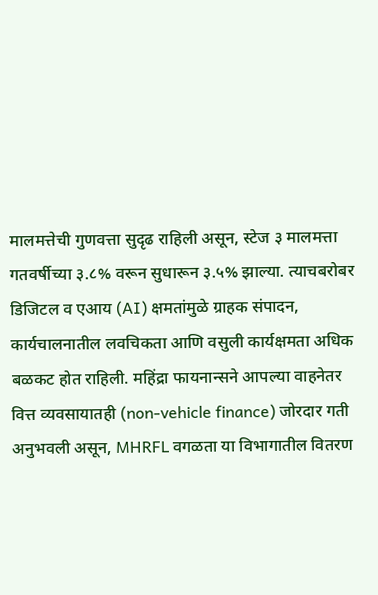मालमत्तेची गुणवत्ता सुदृढ राहिली असून, स्टेज ३ मालमत्ता गतवर्षीच्या ३.८% वरून सुधारून ३.५% झाल्या. त्याचबरोबर डिजिटल व एआय (AI) क्षमतांमुळे ग्राहक संपादन, कार्यचालनातील लवचिकता आणि वसुली कार्यक्षमता अधिक बळकट होत राहिली. महिंद्रा फायनान्सने आपल्या वाहनेतर वित्त व्यवसायातही (non-vehicle finance) जोरदार गती अनुभवली असून, MHRFL वगळता या विभागातील वितरण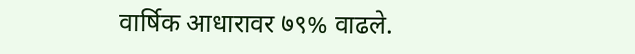वार्षिक आधारावर ७९% वाढले.